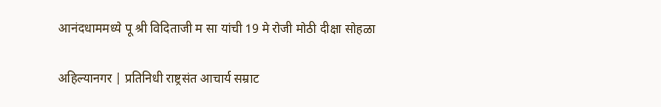आनंदधाममध्ये पू श्री विदिताजी म सा यांची 19 मे रोजी मोठी दीक्षा सोहळा

अहिल्यानगर | प्रतिनिधी राष्ट्रसंत आचार्य सम्राट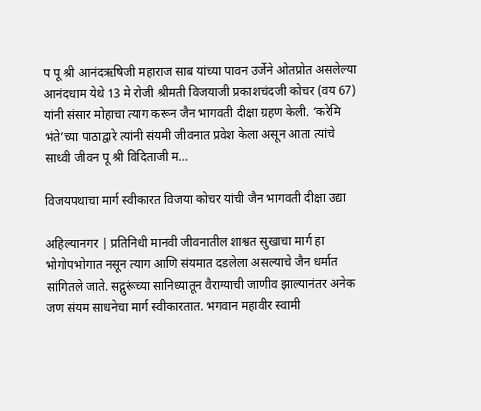प पू श्री आनंदऋषिजी महाराज साब यांच्या पावन उर्जेने ओतप्रोत असलेल्या आनंदधाम येथे 13 मे रोजी श्रीमती विजयाजी प्रकाशचंदजी कोचर (वय 67) यांनी संसार मोहाचा त्याग करून जैन भागवती दीक्षा ग्रहण केली. ‘करेमि भंते’च्या पाठाद्वारे त्यांनी संयमी जीवनात प्रवेश केला असून आता त्यांचे साध्वी जीवन पू श्री विदिताजी म…

विजयपथाचा मार्ग स्वीकारत विजया कोचर यांची जैन भागवती दीक्षा उद्या

अहिल्यानगर | प्रतिनिधी मानवी जीवनातील शाश्वत सुखाचा मार्ग हा भोगोपभोगात नसून त्याग आणि संयमात दडलेला असल्याचे जैन धर्मात सांगितले जाते. सद्गुरूंच्या सानिध्यातून वैराग्याची जाणीव झाल्यानंतर अनेक जण संयम साधनेचा मार्ग स्वीकारतात. भगवान महावीर स्वामी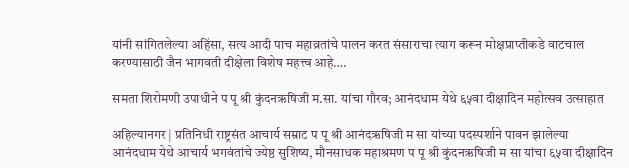यांनी सांगितलेल्या अहिंसा, सत्य आदी पाच महाव्रतांचे पालन करत संसाराचा त्याग करून मोक्षप्राप्तीकडे वाटचाल करण्यासाठी जैन भागवती दीक्षेला विशेष महत्त्व आहे….

समता शिरोमणी उपाधीने प पू श्री कुंदनऋषिजी म.सा. यांचा गौरव; आनंदधाम येथे ६५वा दीक्षादिन महोत्सव उत्साहात

अहिल्यानगर | प्रतिनिधी राष्ट्रसंत आचार्य सम्राट प पू श्री आनंदऋषिजी म सा यांच्या पदस्पर्शाने पावन झालेल्या आनंदधाम येथे आचार्य भगवंतांचे ज्येष्ठ सुशिष्य, मौनसाधक महाश्रमण प पू श्री कुंदनऋषिजी म सा यांचा ६५वा दीक्षादिन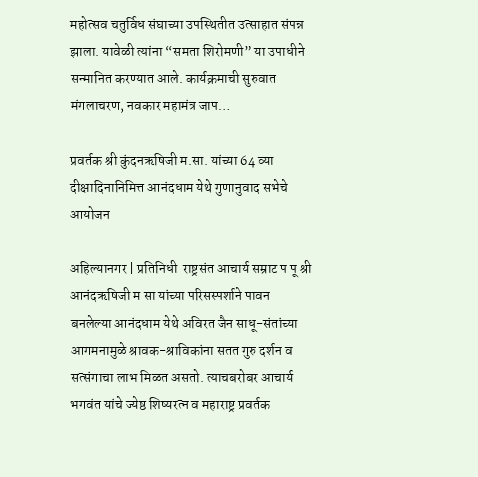महोत्सव चतुर्विध संघाच्या उपस्थितीत उत्साहात संपन्न झाला. यावेळी त्यांना “समता शिरोमणी” या उपाधीने सन्मानित करण्यात आले. कार्यक्रमाची सुरुवात मंगलाचरण, नवकार महामंत्र जाप…

प्रवर्तक श्री कुंदनऋषिजी म.सा. यांच्या 64 व्या दीक्षादिनानिमित्त आनंदधाम येथे गुणानुवाद सभेचे आयोजन

अहिल्यानगर | प्रतिनिधी  राष्ट्रसंत आचार्य सम्राट प पू श्री आनंदऋषिजी म सा यांच्या परिसस्पर्शाने पावन बनलेल्या आनंदधाम येथे अविरत जैन साधू-संतांच्या आगमनामुळे श्रावक-श्राविकांना सतत गुरु दर्शन व सत्संगाचा लाभ मिळत असतो. त्याचबरोबर आचार्य भगवंत यांचे ज्येष्ठ शिष्यरत्न व महाराष्ट्र प्रवर्तक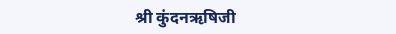श्री कुंदनऋषिजी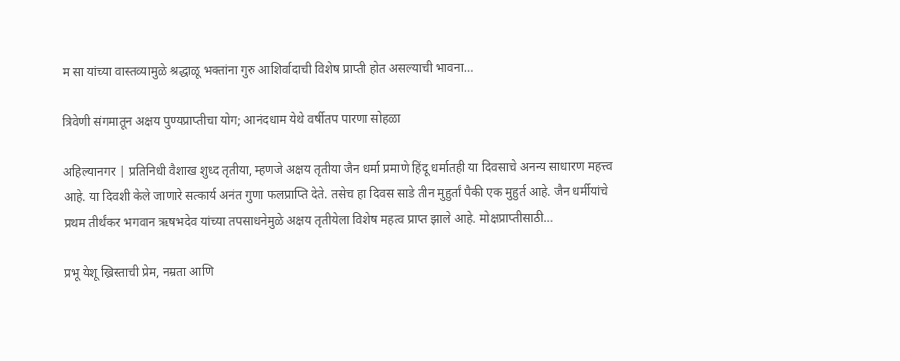म सा यांच्या वास्तव्यामुळे श्रद्धाळू भक्तांना गुरु आशिर्वादाची विशेष प्राप्ती होत असल्याची भावना…

त्रिवेणी संगमातून अक्षय पुण्यप्राप्तीचा योग; आनंदधाम येथे वर्षीतप पारणा सोहळा

अहिल्यानगर | प्रतिनिधी वैशाख शुध्द तृतीया, म्हणजे अक्षय तृतीया जैन धर्मा प्रमाणे हिंदू धर्मातही या दिवसाचे अनन्य साधारण महत्त्व आहे. या दिवशी केले जाणारे सत्कार्य अनंत गुणा फलप्राप्ति देते. तसेच हा दिवस साडे तीन मुहुर्तां पैकी एक मुहुर्त आहे. जैन धर्मीयांचे प्रथम तीर्थंकर भगवान ऋषभदेव यांच्या तपसाधनेमुळे अक्षय तृतीयेला विशेष महत्व प्राप्त झाले आहे. मोक्षप्राप्तीसाठी…

प्रभू येशू ख्रिस्ताची प्रेम, नम्रता आणि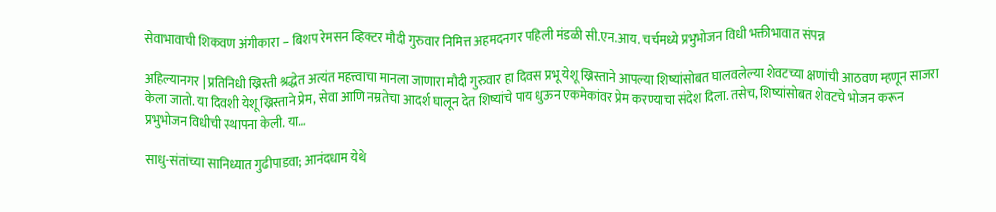सेवाभावाची शिकवण अंगीकारा – बिशप रेमसन व्हिक्टर मौदी गुरुवार निमित्त अहमदनगर पहिली मंडळी सी.एन.आय. चर्चमध्ये प्रभुभोजन विधी भक्तीभावात संपन्न

अहिल्यानगर | प्रतिनिधी ख्रिस्ती श्रद्धेत अत्यंत महत्त्वाचा मानला जाणारा मौदी गुरुवार हा दिवस प्रभू येशू ख्रिस्ताने आपल्या शिष्यांसोबत घालवलेल्या शेवटच्या क्षणांची आठवण म्हणून साजरा केला जातो. या दिवशी येशू ख्रिस्ताने प्रेम, सेवा आणि नम्रतेचा आदर्श घालून देत शिष्यांचे पाय धुऊन एकमेकांवर प्रेम करण्याचा संदेश दिला. तसेच, शिष्यांसोबत शेवटचे भोजन करून प्रभुभोजन विधीची स्थापना केली. या…

साधु-संतांच्या सानिध्यात गुढीपाडवा; आनंदधाम येथे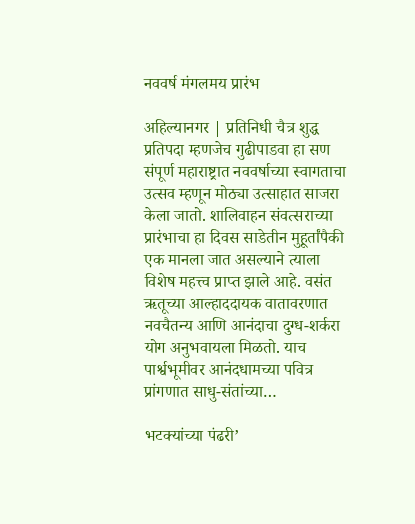नववर्ष मंगलमय प्रारंभ

अहिल्यानगर | प्रतिनिधी चैत्र शुद्ध प्रतिपदा म्हणजेच गुढीपाडवा हा सण संपूर्ण महाराष्ट्रात नववर्षाच्या स्वागताचा उत्सव म्हणून मोठ्या उत्साहात साजरा केला जातो. शालिवाहन संवत्सराच्या प्रारंभाचा हा दिवस साडेतीन मुहूर्तांपैकी एक मानला जात असल्याने त्याला विशेष महत्त्व प्राप्त झाले आहे. वसंत ऋतूच्या आल्हाददायक वातावरणात नवचैतन्य आणि आनंदाचा दुग्ध-शर्करा योग अनुभवायला मिळतो. याच पार्श्वभूमीवर आनंदधामच्या पवित्र प्रांगणात साधु-संतांच्या…

भटक्यांच्या पंढरी’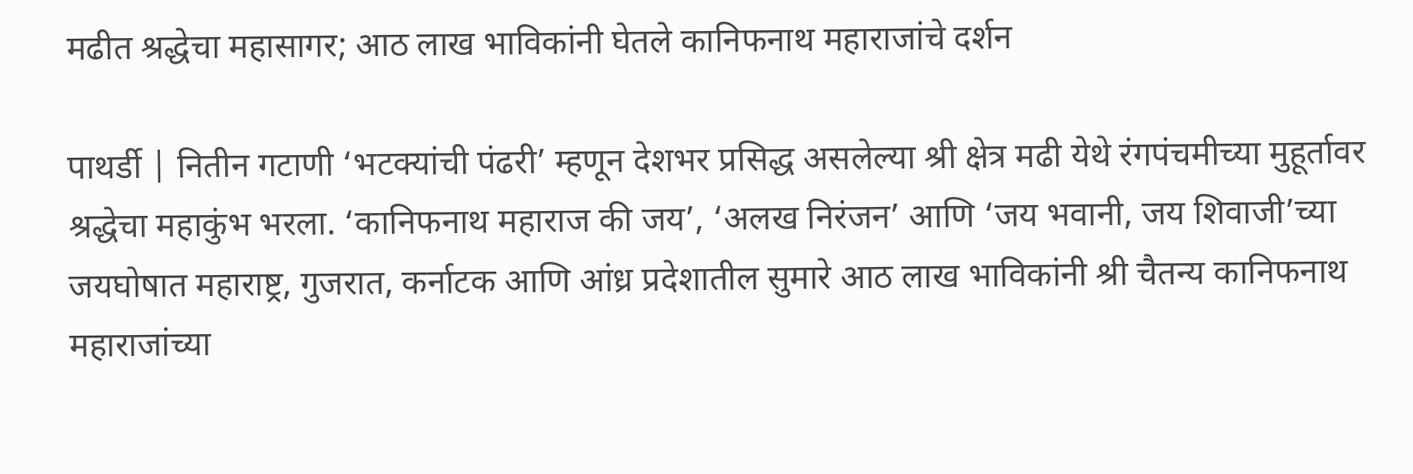मढीत श्रद्धेचा महासागर; आठ लाख भाविकांनी घेतले कानिफनाथ महाराजांचे दर्शन

पाथर्डी | नितीन गटाणी ‘भटक्यांची पंढरी’ म्हणून देशभर प्रसिद्ध असलेल्या श्री क्षेत्र मढी येथे रंगपंचमीच्या मुहूर्तावर श्रद्धेचा महाकुंभ भरला. ‘कानिफनाथ महाराज की जय’, ‘अलख निरंजन’ आणि ‘जय भवानी, जय शिवाजी’च्या जयघोषात महाराष्ट्र, गुजरात, कर्नाटक आणि आंध्र प्रदेशातील सुमारे आठ लाख भाविकांनी श्री चैतन्य कानिफनाथ महाराजांच्या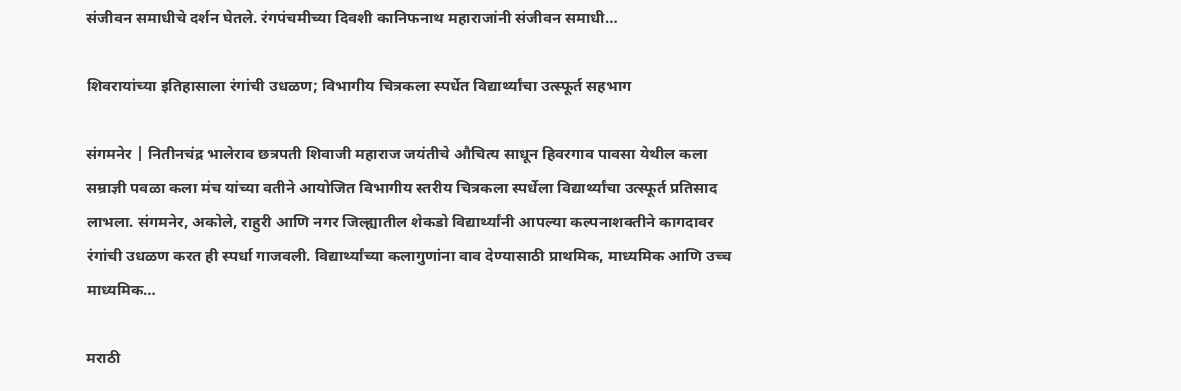संजीवन समाधीचे दर्शन घेतले. रंगपंचमीच्या दिवशी कानिफनाथ महाराजांनी संजीवन समाधी…

शिवरायांच्या इतिहासाला रंगांची उधळण; विभागीय चित्रकला स्पर्धेत विद्यार्थ्यांचा उत्स्फूर्त सहभाग

संगमनेर | नितीनचंद्र भालेराव छत्रपती शिवाजी महाराज जयंतीचे औचित्य साधून हिवरगाव पावसा येथील कला सम्राज्ञी पवळा कला मंच यांच्या वतीने आयोजित विभागीय स्तरीय चित्रकला स्पर्धेला विद्यार्थ्यांचा उत्स्फूर्त प्रतिसाद लाभला. संगमनेर, अकोले, राहुरी आणि नगर जिल्ह्यातील शेकडो विद्यार्थ्यांनी आपल्या कल्पनाशक्तीने कागदावर रंगांची उधळण करत ही स्पर्धा गाजवली. विद्यार्थ्यांच्या कलागुणांना वाव देण्यासाठी प्राथमिक, माध्यमिक आणि उच्च माध्यमिक…

मराठी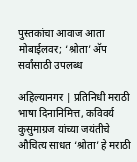पुस्तकांचा आवाज आता मोबाईलवर; ‘श्रोता’ अ‍ॅप सर्वांसाठी उपलब्ध

अहिल्यानगर | प्रतिनिधी मराठी भाषा दिनानिमित्त, कविवर्य कुसुमाग्रज यांच्या जयंतीचे औचित्य साधत ‘श्रोता’ हे मराठी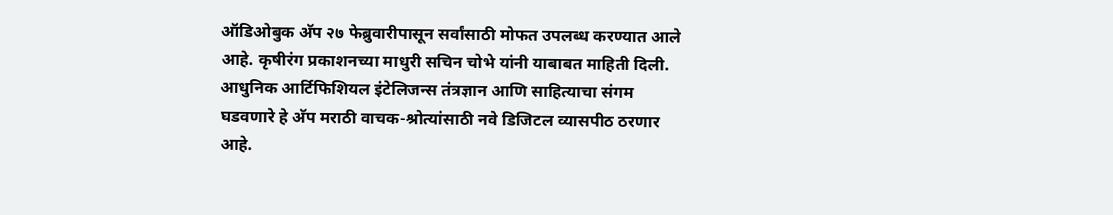ऑडिओबुक अ‍ॅप २७ फेब्रुवारीपासून सर्वांसाठी मोफत उपलब्ध करण्यात आले आहे. कृषीरंग प्रकाशनच्या माधुरी सचिन चोभे यांनी याबाबत माहिती दिली. आधुनिक आर्टिफिशियल इंटेलिजन्स तंत्रज्ञान आणि साहित्याचा संगम घडवणारे हे अ‍ॅप मराठी वाचक-श्रोत्यांसाठी नवे डिजिटल व्यासपीठ ठरणार आहे.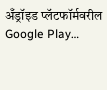अँड्रॉइड प्लॅटफॉर्मवरील Google Play…